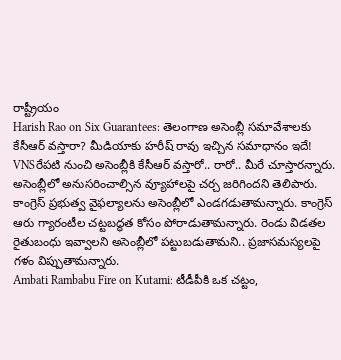రాష్ట్రీయం
Harish Rao on Six Guarantees: తెలంగాణ అసెంబ్లీ సమావేశాలకు కేసీఆర్ వస్తారా? మీడియాకు హరీష్ రావు ఇచ్చిన సమాధానం ఇదే!
VNSరేపటి నుంచి అసెంబ్లీకి కేసీఆర్ వస్తారో.. రారో.. మీరే చూస్తారన్నారు. అసెంబ్లీలో అనుసరించాల్సిన వ్యూహాలపై చర్చ జరిగిందని తెలిపారు. కాంగ్రెస్ ప్రభుత్వ వైఫల్యాలను అసెంబ్లీలో ఎండగడుతామన్నారు. కాంగ్రెస్ ఆరు గ్యారంటీల చట్టబద్ధత కోసం పోరాడుతామన్నారు. రెండు విడతల రైతుబంధు ఇవ్వాలని అసెంబ్లీలో పట్టుబడుతామని.. ప్రజాసమస్యలపై గళం విప్పుతామన్నారు.
Ambati Rambabu Fire on Kutami: టీడీపీకి ఒక చట్టం,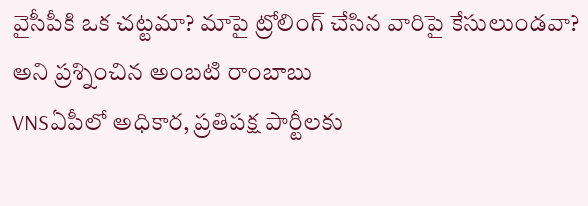వైసీపీకి ఒక చట్టమా? మాపై ట్రోలింగ్ చేసిన వారిపై కేసులుండవా? అని ప్రశ్నించిన అంబటి రాంబాబు
VNSఏపీలో అధికార, ప్రతిపక్ష పార్టీలకు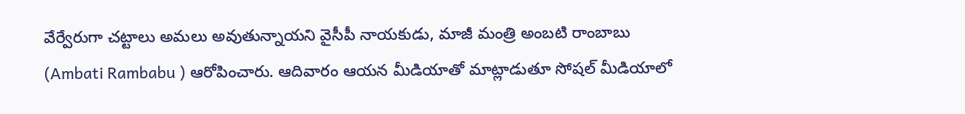వేర్వేరుగా చట్టాలు అమలు అవుతున్నాయని వైసీపీ నాయకుడు, మాజీ మంత్రి అంబటి రాంబాబు (Ambati Rambabu ) ఆరోపించారు. ఆదివారం ఆయన మీడియాతో మాట్లాడుతూ సోషల్ మీడియాలో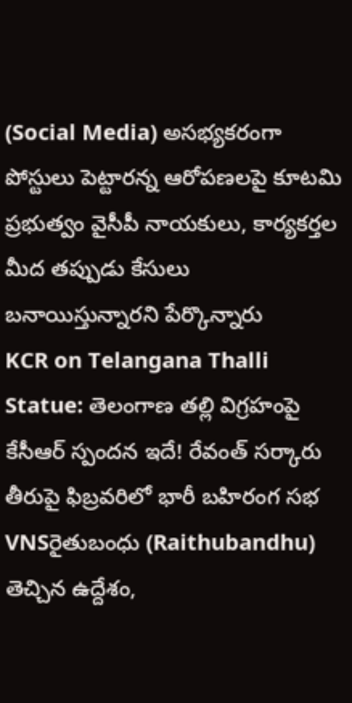(Social Media) అసభ్యకరంగా పోస్టులు పెట్టారన్న ఆరోపణలపై కూటమి ప్రభుత్వం వైసీపీ నాయకులు, కార్యకర్తల మీద తప్పుడు కేసులు బనాయిస్తున్నారని పేర్కొన్నారు
KCR on Telangana Thalli Statue: తెలంగాణ తల్లి విగ్రహంపై కేసీఆర్ స్పందన ఇదే! రేవంత్ సర్కారు తీరుపై ఫిబ్రవరిలో భారీ బహిరంగ సభ
VNSరైతుబంధు (Raithubandhu) తెచ్చిన ఉద్దేశం,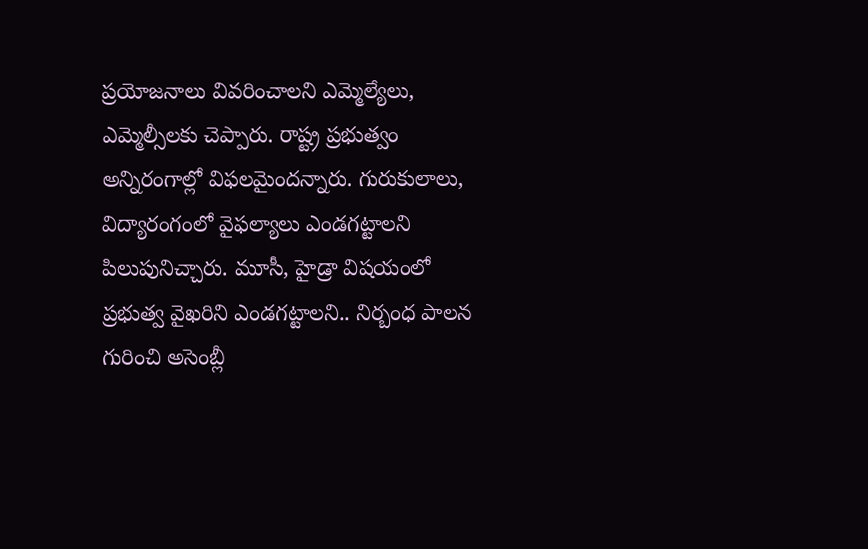ప్రయోజనాలు వివరించాలని ఎమ్మెల్యేలు, ఎమ్మెల్సీలకు చెప్పారు. రాష్ట్ర ప్రభుత్వం అన్నిరంగాల్లో విఫలమైందన్నారు. గురుకులాలు, విద్యారంగంలో వైఫల్యాలు ఎండగట్టాలని పిలుపునిచ్చారు. మూసీ, హైడ్రా విషయంలో ప్రభుత్వ వైఖరిని ఎండగట్టాలని.. నిర్బంధ పాలన గురించి అసెంబ్లీ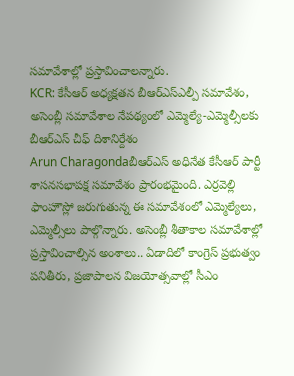సమావేశాల్లో ప్రస్తావించాలన్నారు.
KCR: కేసీఆర్ అధ్యక్షతన బీఆర్ఎస్ఎల్పీ సమావేశం, అసెంబ్లీ సమావేశాల నేపథ్యంలో ఎమ్మెల్యే-ఎమ్మెల్సీలకు బీఆర్ఎస్ చీఫ్ దిశానిర్దేశం
Arun Charagondaబీఆర్ఎస్ అధినేత కేసీఆర్ పార్టీ శాసనసభాపక్ష సమావేశం ప్రారంభమైంది. ఎర్రవెల్లి ఫాంహౌస్లో జరుగుతున్న ఈ సమావేశంలో ఎమ్మెల్యేలు, ఎమ్మెల్సీలు పాల్గొన్నారు. అసెంబ్లీ శీతాకాల సమావేశాల్లో ప్రస్తావించాల్సిన అంశాలు.. ఏడాదిలో కాంగ్రెస్ ప్రభుత్వం పనితీరు, ప్రజాపాలన విజయోత్సవాల్లో సీఎం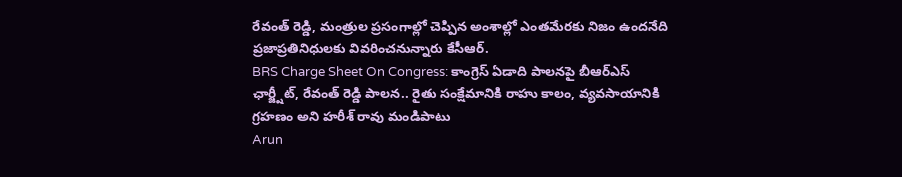రేవంత్ రెడ్డి, మంత్రుల ప్రసంగాల్లో చెప్పిన అంశాల్లో ఎంతమేరకు నిజం ఉందనేది ప్రజాప్రతినిధులకు వివరించనున్నారు కేసీఆర్.
BRS Charge Sheet On Congress: కాంగ్రెస్ ఏడాది పాలనపై బీఆర్ఎస్ ఛార్జ్షీట్, రేవంత్ రెడ్డి పాలన.. రైతు సంక్షేమానికి రాహు కాలం, వ్యవసాయానికి గ్రహణం అని హరీశ్ రావు మండిపాటు
Arun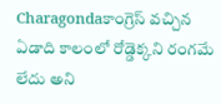Charagondaకాంగ్రెస్ వచ్చిన ఏడాది కాలంలో రోడ్డెక్కని రంగమే లేదు అని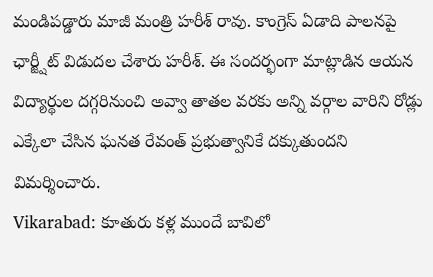మండిపడ్డారు మాజీ మంత్రి హరీశ్ రావు. కాంగ్రెస్ ఏడాది పాలనపై ఛార్జ్షీట్ విడుదల చేశారు హరీశ్. ఈ సందర్భంగా మాట్లాడిన ఆయన విద్యార్థుల దగ్గరినుంచి అవ్వా తాతల వరకు అన్ని వర్గాల వారిని రోడ్లు ఎక్కేలా చేసిన ఘనత రేవంత్ ప్రభుత్వానికే దక్కుతుందని విమర్శించారు.
Vikarabad: కూతురు కళ్ల ముందే బావిలో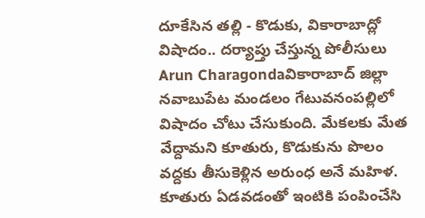దూకేసిన తల్లి - కొడుకు, వికారాబాద్లో విషాదం.. దర్యాప్తు చేస్తున్న పోలీసులు
Arun Charagondaవికారాబాద్ జిల్లా నవాబుపేట మండలం గేటువనంపల్లిలో విషాదం చోటు చేసుకుంది. మేకలకు మేత వేద్దామని కూతురు, కొడుకును పొలం వద్దకు తీసుకెళ్లిన అరుంధ అనే మహిళ. కూతురు ఏడవడంతో ఇంటికి పంపించేసి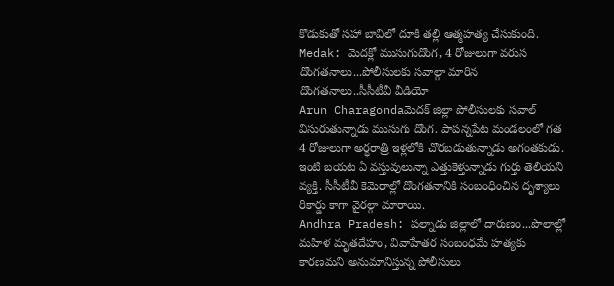కొడుకుతో సహా బావిలో దూకి తల్లి ఆత్మహత్య చేసుకుంది.
Medak: మెదక్లో ముసుగుదొంగ, 4 రోజులుగా వరుస దొంగతనాలు...పోలీసులకు సవాల్గా మారిన దొంగతనాలు..సీసీటీవీ వీడియో
Arun Charagondaమెదక్ జిల్లా పోలీసులకు సవాల్ విసురుతున్నాడు ముసుగు దొంగ. పాపన్నపేట మండలంలో గత 4 రోజులుగా అర్ధరాత్రి ఇళ్లలోకి చొరబడుతున్నాడు అగంతకుడు. ఇంటి బయట ఏ వస్తువులున్నా ఎత్తుకెళ్తున్నాడు గుర్తు తెలియని వ్యక్తి. సీసీటీవీ కెమెరాల్లో దొంగతనానికి సంబంధించిన దృశ్యాలు రికార్డు కాగా వైరల్గా మారాయి.
Andhra Pradesh: పల్నాడు జిల్లాలో దారుణం...పొలాల్లో మహిళ మృతదేహం, వివాహేతర సంబంధమే హత్యకు కారణమని అనుమానిస్తున్న పోలీసులు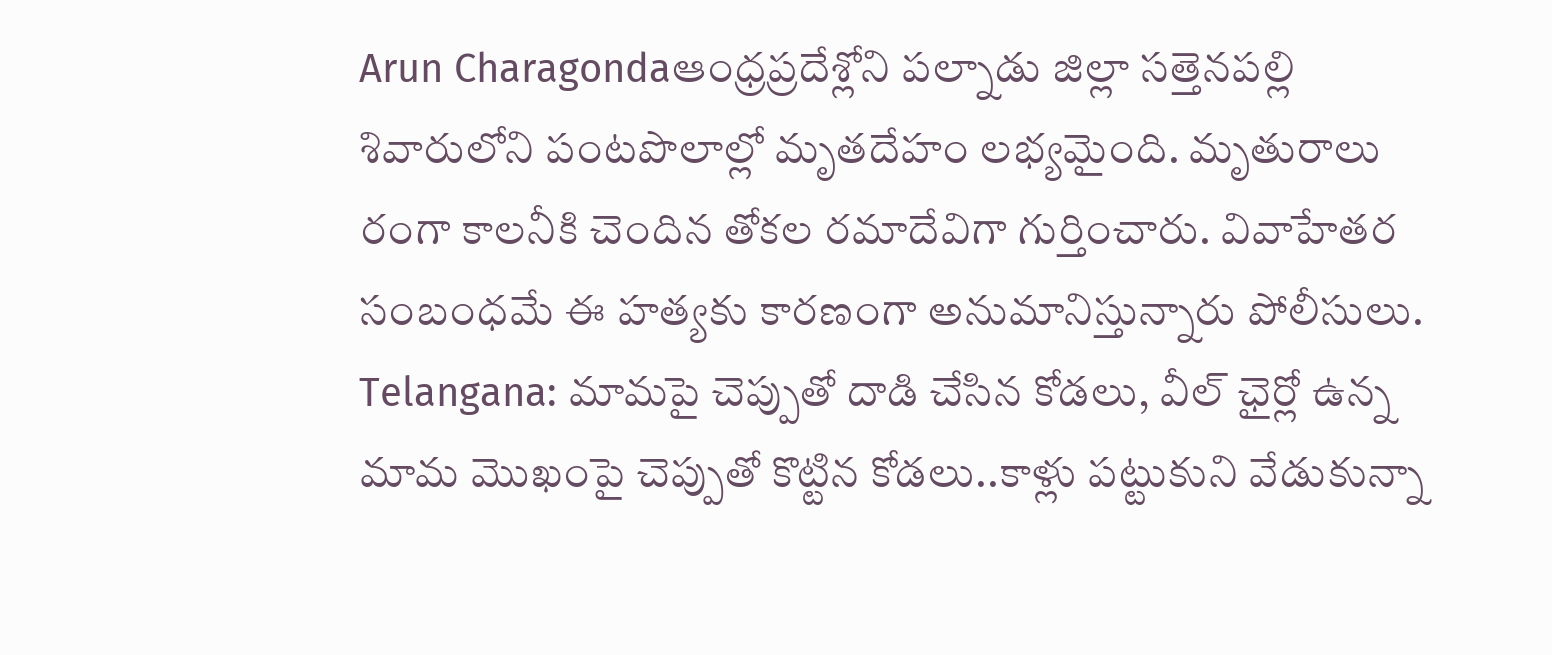Arun Charagondaఆంధ్రప్రదేశ్లోని పల్నాడు జిల్లా సత్తెనపల్లి శివారులోని పంటపొలాల్లో మృతదేహం లభ్యమైంది. మృతురాలు రంగా కాలనీకి చెందిన తోకల రమాదేవిగా గుర్తించారు. వివాహేతర సంబంధమే ఈ హత్యకు కారణంగా అనుమానిస్తున్నారు పోలీసులు.
Telangana: మామపై చెప్పుతో దాడి చేసిన కోడలు, వీల్ ఛైర్లో ఉన్న మామ మొఖంపై చెప్పుతో కొట్టిన కోడలు..కాళ్లు పట్టుకుని వేడుకున్నా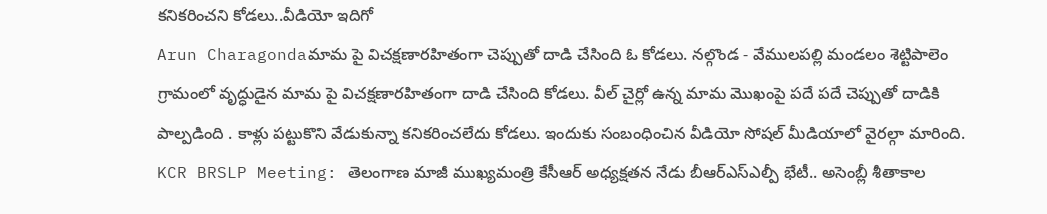కనికరించని కోడలు..వీడియో ఇదిగో
Arun Charagondaమామ పై విచక్షణారహితంగా చెప్పుతో దాడి చేసింది ఓ కోడలు. నల్గొండ - వేములపల్లి మండలం శెట్టిపాలెం గ్రామంలో వృద్ధుడైన మామ పై విచక్షణారహితంగా దాడి చేసింది కోడలు. వీల్ చైర్లో ఉన్న మామ మొఖంపై పదే పదే చెప్పుతో దాడికి పాల్పడింది . కాళ్లు పట్టుకొని వేడుకున్నా కనికరించలేదు కోడలు. ఇందుకు సంబంధించిన వీడియో సోషల్ మీడియాలో వైరల్గా మారింది.
KCR BRSLP Meeting: తెలంగాణ మాజీ ముఖ్యమంత్రి కేసీఆర్ అధ్యక్షతన నేడు బీఆర్ఎస్ఎల్పీ భేటీ.. అసెంబ్లీ శీతాకాల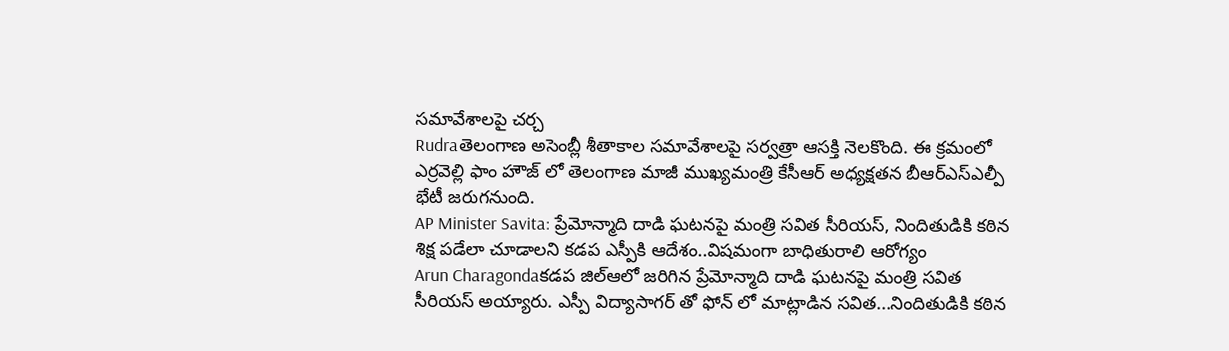సమావేశాలపై చర్చ
Rudraతెలంగాణ అసెంబ్లీ శీతాకాల సమావేశాలపై సర్వత్రా ఆసక్తి నెలకొంది. ఈ క్రమంలో ఎర్రవెల్లి ఫాం హౌజ్ లో తెలంగాణ మాజీ ముఖ్యమంత్రి కేసీఆర్ అధ్యక్షతన బీఆర్ఎస్ఎల్పీ భేటీ జరుగనుంది.
AP Minister Savita: ప్రేమోన్మాది దాడి ఘటనపై మంత్రి సవిత సీరియస్, నిందితుడికి కఠిన శిక్ష పడేలా చూడాలని కడప ఎస్పీకి ఆదేశం..విషమంగా బాధితురాలి ఆరోగ్యం
Arun Charagondaకడప జిల్ఆలో జరిగిన ప్రేమోన్మాది దాడి ఘటనపై మంత్రి సవిత సీరియస్ అయ్యారు. ఎస్పీ విద్యాసాగర్ తో ఫోన్ లో మాట్లాడిన సవిత...నిందితుడికి కఠిన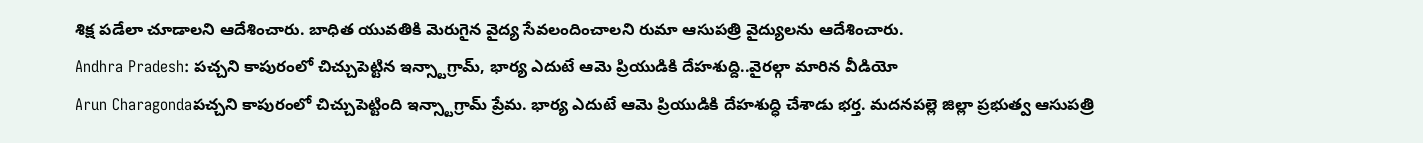శిక్ష పడేలా చూడాలని ఆదేశించారు. బాధిత యువతికి మెరుగైన వైద్య సేవలందించాలని రుమా ఆసుపత్రి వైద్యులను ఆదేశించారు.
Andhra Pradesh: పచ్చని కాపురంలో చిచ్చుపెట్టిన ఇన్స్టాగ్రామ్, భార్య ఎదుటే ఆమె ప్రియుడికి దేహశుద్ది..వైరల్గా మారిన వీడియో
Arun Charagondaపచ్చని కాపురంలో చిచ్చుపెట్టింది ఇన్స్టాగ్రామ్ ప్రేమ. భార్య ఎదుటే ఆమె ప్రియుడికి దేహశుద్ధి చేశాడు భర్త. మదనపల్లె జిల్లా ప్రభుత్వ ఆసుపత్రి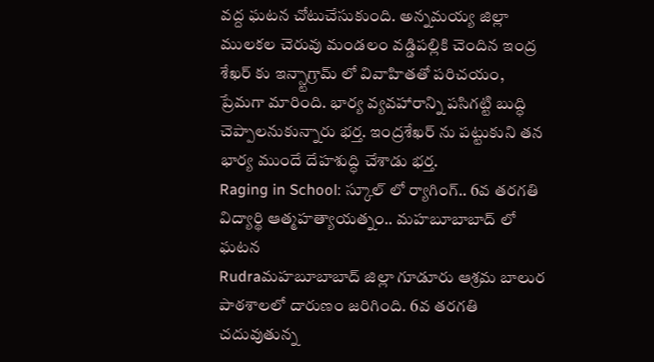వద్ద ఘటన చోటుచేసుకుంది. అన్నమయ్య జిల్లా ములకల చెరువు మండలం వడ్డిపల్లికి చెందిన ఇంద్ర శేఖర్ కు ఇన్స్టాగ్రామ్ లో వివాహితతో పరిచయం, ప్రేమగా మారింది. భార్య వ్యవహారాన్ని పసిగట్టి బుద్ధి చెప్పాలనుకున్నారు భర్త. ఇంద్రశేఖర్ ను పట్టుకుని తన భార్య ముందే దేహశుద్ధి చేశాడు భర్త.
Raging in School: స్కూల్ లో ర్యాగింగ్.. 6వ తరగతి విద్యార్థి ఆత్మహత్యాయత్నం.. మహబూబాబాద్ లో ఘటన
Rudraమహబూబాబాద్ జిల్లా గూడూరు ఆశ్రమ బాలుర పాఠశాలలో దారుణం జరిగింది. 6వ తరగతి చదువుతున్న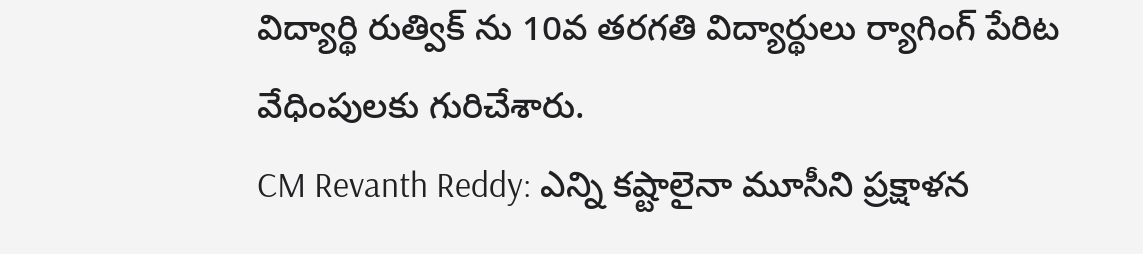విద్యార్థి రుత్విక్ ను 10వ తరగతి విద్యార్థులు ర్యాగింగ్ పేరిట వేధింపులకు గురిచేశారు.
CM Revanth Reddy: ఎన్ని కష్టాలైనా మూసీని ప్రక్షాళన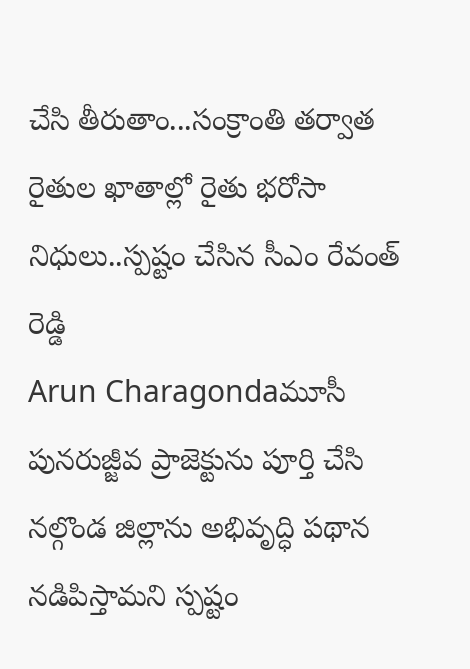చేసి తీరుతాం...సంక్రాంతి తర్వాత రైతుల ఖాతాల్లో రైతు భరోసా నిధులు..స్పష్టం చేసిన సీఎం రేవంత్ రెడ్డి
Arun Charagondaమూసీ పునరుజ్జీవ ప్రాజెక్టును పూర్తి చేసి నల్గొండ జిల్లాను అభివృద్ధి పథాన నడిపిస్తామని స్పష్టం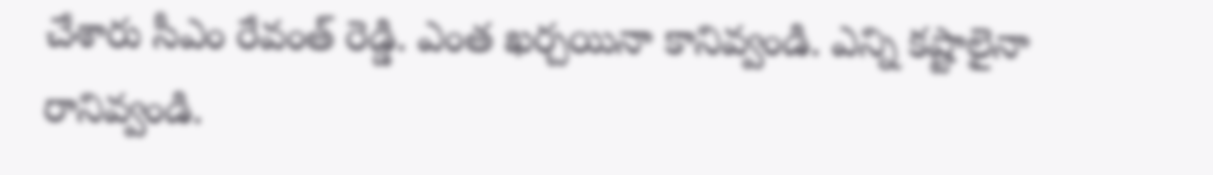చేశారు సీఎం రేవంత్ రెడ్డి. ఎంత ఖర్చయినా కానివ్వండి. ఎన్ని కష్టాలైనా రానివ్వండి.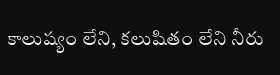కాలుష్యం లేని, కలుషితం లేని నీరు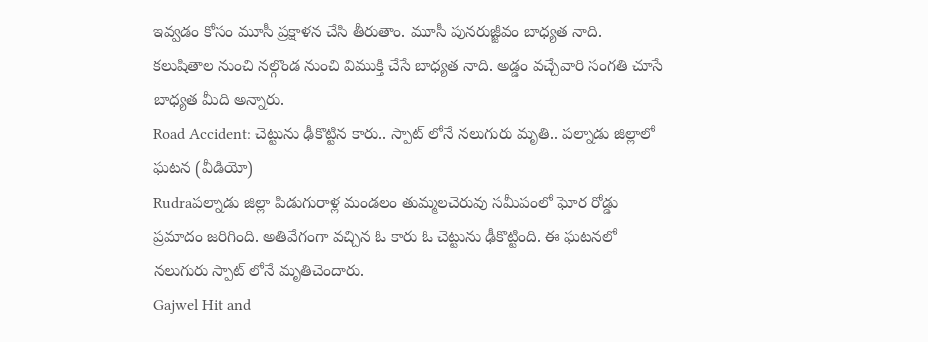ఇవ్వడం కోసం మూసీ ప్రక్షాళన చేసి తీరుతాం. మూసీ పునరుజ్జీవం బాధ్యత నాది. కలుషితాల నుంచి నల్గొండ నుంచి విముక్తి చేసే బాధ్యత నాది. అడ్డం వచ్చేవారి సంగతి చూసే బాధ్యత మీది అన్నారు.
Road Accident: చెట్టును ఢీకొట్టిన కారు.. స్పాట్ లోనే నలుగురు మృతి.. పల్నాడు జిల్లాలో ఘటన (వీడియో)
Rudraపల్నాడు జిల్లా పిడుగురాళ్ల మండలం తుమ్మలచెరువు సమీపంలో ఘోర రోడ్డు ప్రమాదం జరిగింది. అతివేగంగా వచ్చిన ఓ కారు ఓ చెట్టును ఢీకొట్టింది. ఈ ఘటనలో నలుగురు స్పాట్ లోనే మృతిచెందారు.
Gajwel Hit and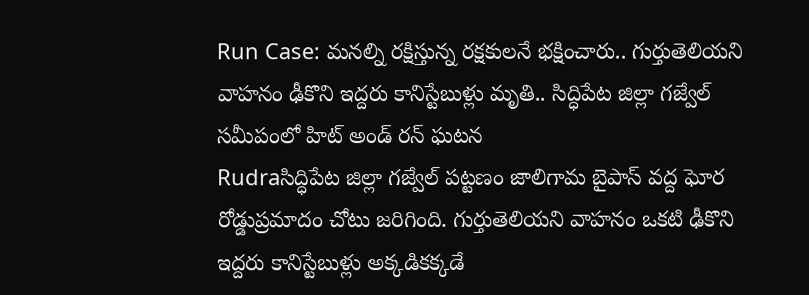Run Case: మనల్ని రక్షిస్తున్న రక్షకులనే భక్షించారు.. గుర్తుతెలియని వాహనం ఢీకొని ఇద్దరు కానిస్టేబుళ్లు మృతి.. సిద్ధిపేట జిల్లా గజ్వేల్ సమీపంలో హిట్ అండ్ రన్ ఘటన
Rudraసిద్ధిపేట జిల్లా గజ్వేల్ పట్టణం జాలిగామ బైపాస్ వద్ద ఘోర రోడ్డుప్రమాదం చోటు జరిగింది. గుర్తుతెలియని వాహనం ఒకటి ఢీకొని ఇద్దరు కానిస్టేబుళ్లు అక్కడికక్కడే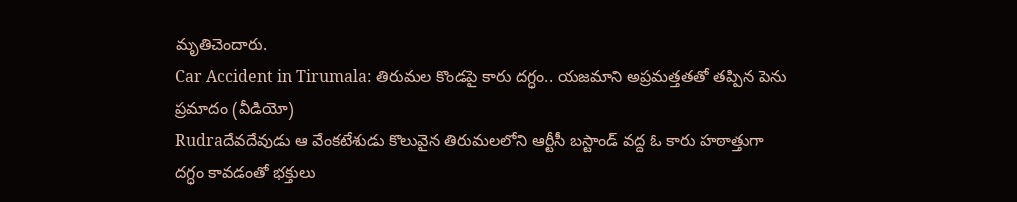మృతిచెందారు.
Car Accident in Tirumala: తిరుమల కొండపై కారు దగ్ధం.. యజమాని అప్రమత్తతతో తప్పిన పెను ప్రమాదం (వీడియో)
Rudraదేవదేవుడు ఆ వేంకటేశుడు కొలువైన తిరుమలలోని ఆర్టీసీ బస్టాండ్ వద్ద ఓ కారు హఠాత్తుగా దగ్ధం కావడంతో భక్తులు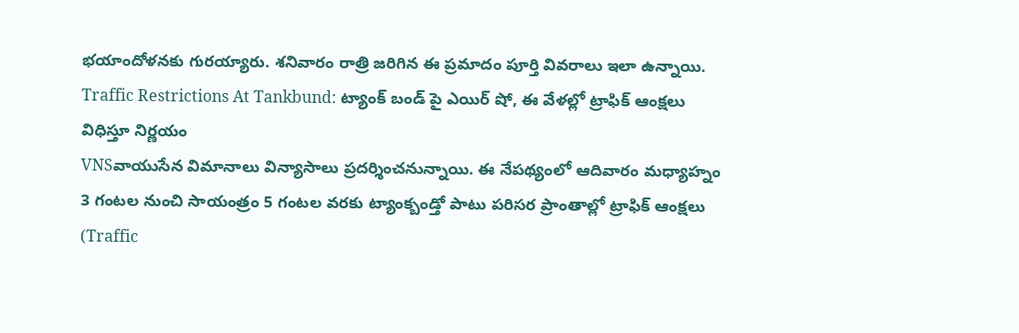భయాందోళనకు గురయ్యారు. శనివారం రాత్రి జరిగిన ఈ ప్రమాదం పూర్తి వివరాలు ఇలా ఉన్నాయి.
Traffic Restrictions At Tankbund: ట్యాంక్ బండ్ పై ఎయిర్ షో, ఈ వేళల్లో ట్రాఫిక్ ఆంక్షలు విధిస్తూ నిర్ణయం
VNSవాయుసేన విమానాలు విన్యాసాలు ప్రదర్శించనున్నాయి. ఈ నేపథ్యంలో ఆదివారం మధ్యాహ్నం 3 గంటల నుంచి సాయంత్రం 5 గంటల వరకు ట్యాంక్బండ్తో పాటు పరిసర ప్రాంతాల్లో ట్రాఫిక్ ఆంక్షలు (Traffic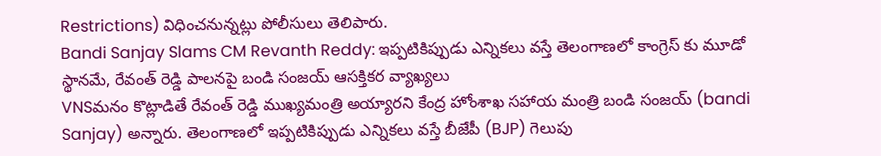Restrictions) విధించనున్నట్లు పోలీసులు తెలిపారు.
Bandi Sanjay Slams CM Revanth Reddy: ఇప్పటికిప్పుడు ఎన్నికలు వస్తే తెలంగాణలో కాంగ్రెస్ కు మూడో స్థానమే, రేవంత్ రెడ్డి పాలనపై బండి సంజయ్ ఆసక్తికర వ్యాఖ్యలు
VNSమనం కొట్లాడితే రేవంత్ రెడ్డి ముఖ్యమంత్రి అయ్యారని కేంద్ర హోంశాఖ సహాయ మంత్రి బండి సంజయ్ (bandi Sanjay) అన్నారు. తెలంగాణలో ఇప్పటికిప్పుడు ఎన్నికలు వస్తే బీజేపీ (BJP) గెలుపు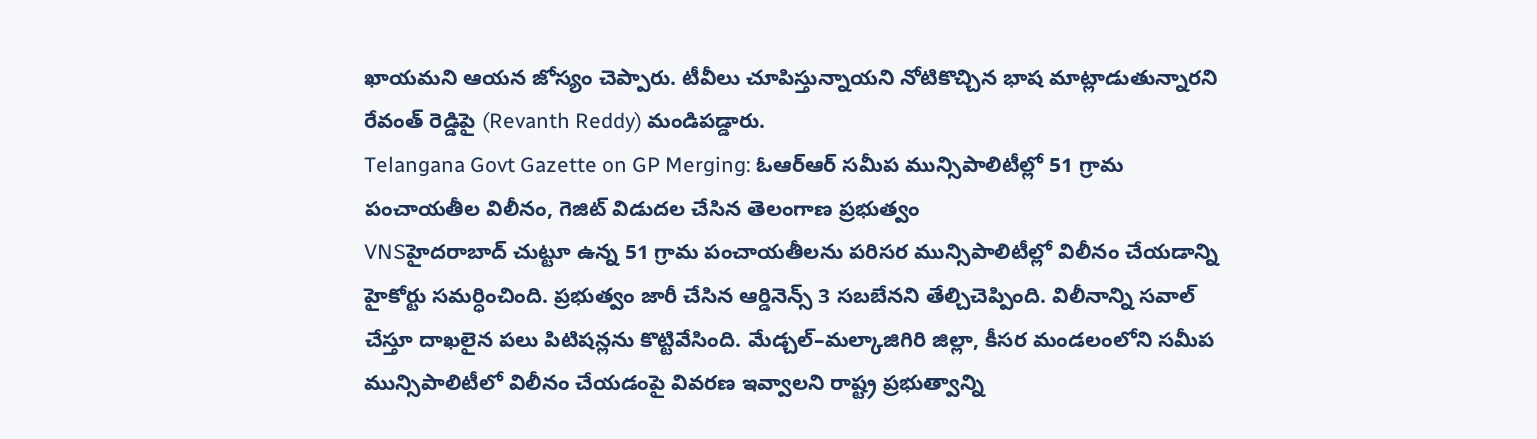ఖాయమని ఆయన జోస్యం చెప్పారు. టీవీలు చూపిస్తున్నాయని నోటికొచ్చిన భాష మాట్లాడుతున్నారని రేవంత్ రెడ్డిపై (Revanth Reddy) మండిపడ్డారు.
Telangana Govt Gazette on GP Merging: ఓఆర్ఆర్ సమీప మున్సిపాలిటీల్లో 51 గ్రామ పంచాయతీల విలీనం, గెజిట్ విడుదల చేసిన తెలంగాణ ప్రభుత్వం
VNSహైదరాబాద్ చుట్టూ ఉన్న 51 గ్రామ పంచాయతీలను పరిసర మున్సిపాలిటీల్లో విలీనం చేయడాన్ని హైకోర్టు సమర్ధించింది. ప్రభుత్వం జారీ చేసిన ఆర్డినెన్స్ 3 సబబేనని తేల్చిచెప్పింది. విలీనాన్ని సవాల్ చేస్తూ దాఖలైన పలు పిటిషన్లను కొట్టివేసింది. మేడ్చల్–మల్కాజిగిరి జిల్లా, కీసర మండలంలోని సమీప మున్సిపాలిటీలో విలీనం చేయడంపై వివరణ ఇవ్వాలని రాష్ట్ర ప్రభుత్వాన్ని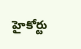హైకోర్టు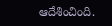ఆదేశించింది.